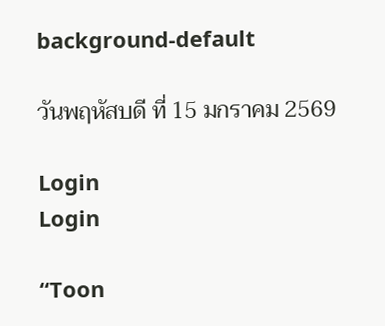background-default

วันพฤหัสบดี ที่ 15 มกราคม 2569

Login
Login

“Toon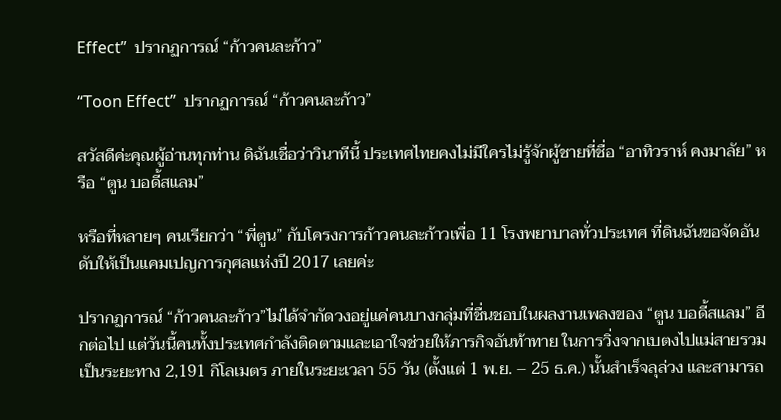Effect”  ปรากฏการณ์ “ก้าวคนละก้าว”

“Toon Effect”  ปรากฏการณ์ “ก้าวคนละก้าว”

สวัสดีค่ะคุณผู้อ่านทุกท่าน ดิฉันเชื่อว่าวินาทีนี้ ประเทศไทยคงไม่มีใครไม่รู้จักผู้ชายที่ชื่อ “อาทิวราห์ คงมาลัย” หรือ “ตูน บอดี้สแลม”

หรือที่หลายๆ คนเรียกว่า “พี่ตูน” กับโครงการก้าวคนละก้าวเพื่อ 11 โรงพยาบาลทั่วประเทศ ที่ดินฉันขอจัดอันดับให้เป็นแคมเปญการกุศลแห่งปี 2017 เลยค่ะ

ปรากฏการณ์ “ก้าวคนละก้าว”ไม่ได้จำกัดวงอยู่แค่คนบางกลุ่มที่ชื่นชอบในผลงานเพลงของ “ตูน บอดี้สแลม” อีกต่อไป แต่วันนี้คนทั้งประเทศกำลังติดตามและเอาใจช่วยให้ภารกิจอันท้าทาย ในการวิ่งจากเบตงไปแม่สายรวมเป็นระยะทาง 2,191 กิโลเมตร ภายในระยะเวลา 55 วัน (ตั้งแต่ 1 พ.ย. – 25 ธ.ค.) นั้นสำเร็จลุล่วง และสามารถ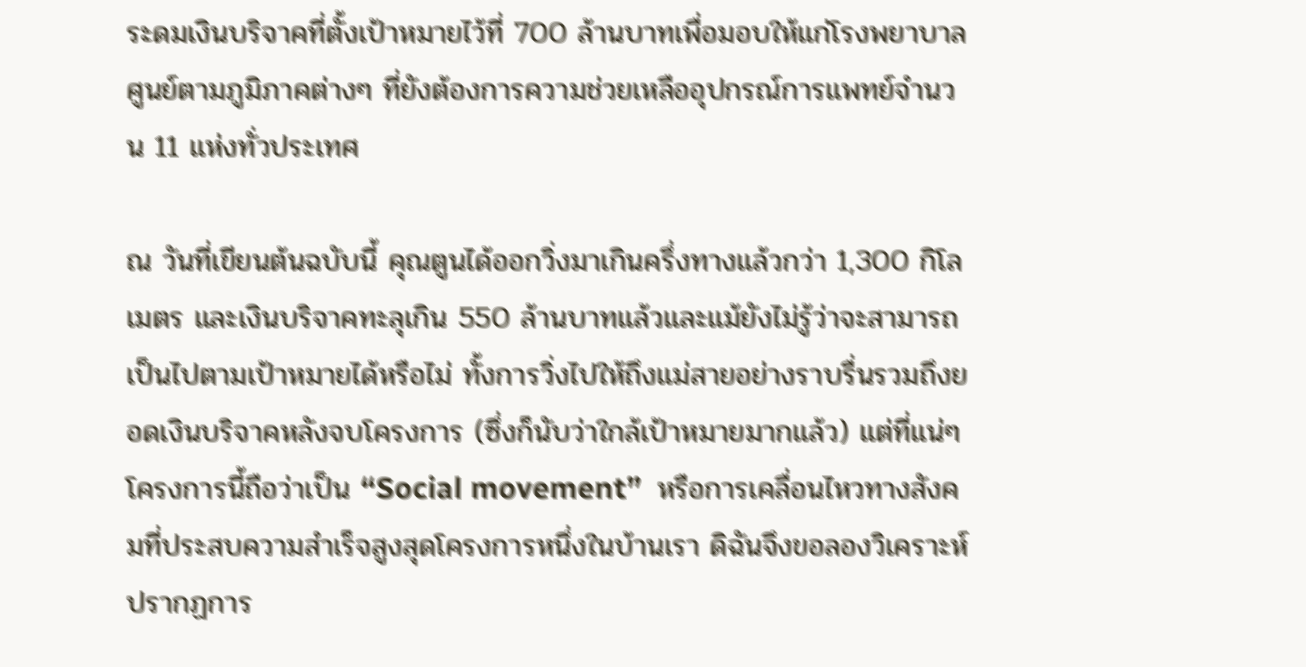ระดมเงินบริจาคที่ตั้งเป้าหมายไว้ที่ 700 ล้านบาทเพื่อมอบให้แก่โรงพยาบาลศูนย์ตามภูมิภาคต่างๆ ที่ยังต้องการความช่วยเหลืออุปกรณ์การแพทย์จำนวน 11 แห่งทั่วประเทศ

ณ วันที่เขียนต้นฉบับนี้ คุณตูนได้ออกวิ่งมาเกินครึ่งทางแล้วกว่า 1,300 กิโลเมตร และเงินบริจาคทะลุเกิน 550 ล้านบาทแล้วและแม้ยังไม่รู้ว่าจะสามารถเป็นไปตามเป้าหมายได้หรือไม่ ทั้งการวิ่งไปให้ถึงแม่สายอย่างราบรื่นรวมถึงยอดเงินบริจาคหลังจบโครงการ (ซึ่งก็นับว่าใกล้เป้าหมายมากแล้ว) แต่ที่แน่ๆ โครงการนี้ถือว่าเป็น “Social movement”  หรือการเคลื่อนไหวทางสังคมที่ประสบความสำเร็จสูงสุดโครงการหนึ่งในบ้านเรา ดิฉันจึงขอลองวิเคราะห์ปรากฏการ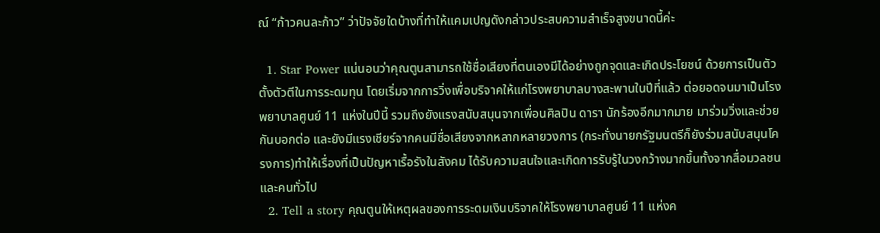ณ์ “ก้าวคนละก้าว” ว่าปัจจัยใดบ้างที่ทำให้แคมเปญดังกล่าวประสบความสำเร็จสูงขนาดนี้ค่ะ

  1. Star Power แน่นอนว่าคุณตูนสามารถใช้ชื่อเสียงที่ตนเองมีได้อย่างถูกจุดและเกิดประโยชน์ ด้วยการเป็นตัวตั้งตัวตีในการระดมทุน โดยเริ่มจากการวิ่งเพื่อบริจาคให้แก่โรงพยาบาลบางสะพานในปีที่แล้ว ต่อยอดจนมาเป็นโรงพยาบาลศูนย์ 11 แห่งในปีนี้ รวมถึงยังแรงสนับสนุนจากเพื่อนศิลปิน ดารา นักร้องอีกมากมาย มาร่วมวิ่งและช่วยกันบอกต่อ และยังมีแรงเชียร์จากคนมีชื่อเสียงจากหลากหลายวงการ (กระทั่งนายกรัฐมนตรีก็ยังร่วมสนับสนุนโครงการ)ทำให้เรื่องที่เป็นปัญหาเรื้อรังในสังคม ได้รับความสนใจและเกิดการรับรู้ในวงกว้างมากขึ้นทั้งจากสื่อมวลชนและคนทั่วไป
  2. Tell a story คุณตูนให้เหตุผลของการระดมเงินบริจาคให้โรงพยาบาลศูนย์ 11 แห่งค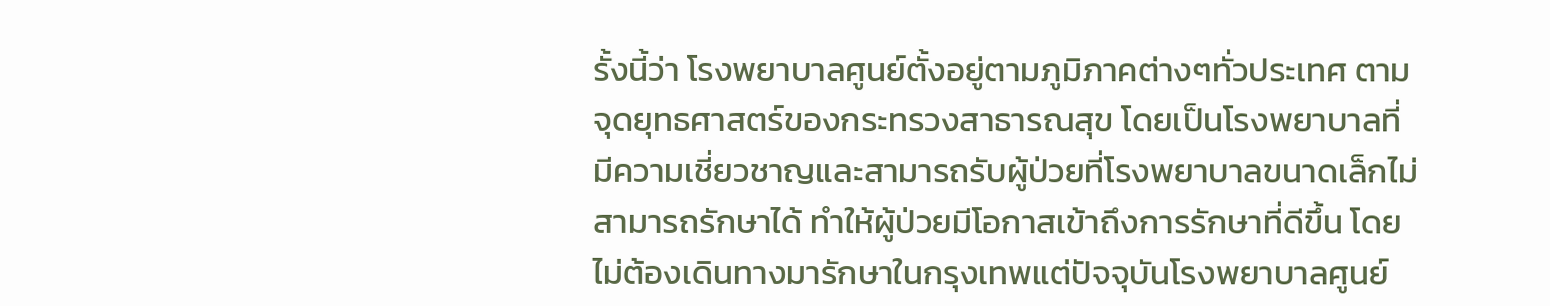รั้งนี้ว่า โรงพยาบาลศูนย์ตั้งอยู่ตามภูมิภาคต่างๆทั่วประเทศ ตามจุดยุทธศาสตร์ของกระทรวงสาธารณสุข โดยเป็นโรงพยาบาลที่มีความเชี่ยวชาญและสามารถรับผู้ป่วยที่โรงพยาบาลขนาดเล็กไม่สามารถรักษาได้ ทำให้ผู้ป่วยมีโอกาสเข้าถึงการรักษาที่ดีขึ้น โดยไม่ต้องเดินทางมารักษาในกรุงเทพแต่ปัจจุบันโรงพยาบาลศูนย์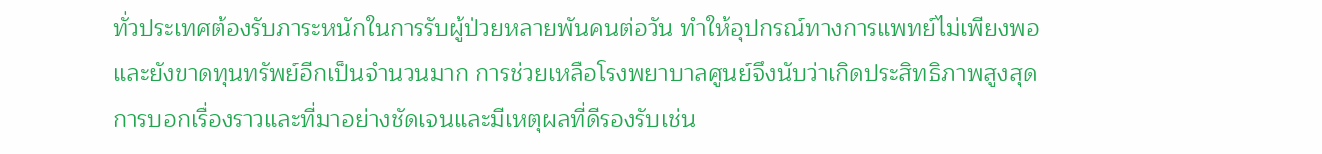ทั่วประเทศต้องรับภาระหนักในการรับผู้ป่วยหลายพันคนต่อวัน ทำให้อุปกรณ์ทางการแพทย์ไม่เพียงพอ และยังขาดทุนทรัพย์อีกเป็นจำนวนมาก การช่วยเหลือโรงพยาบาลศูนย์จึงนับว่าเกิดประสิทธิภาพสูงสุด การบอกเรื่องราวและที่มาอย่างชัดเจนและมีเหตุผลที่ดีรองรับเช่น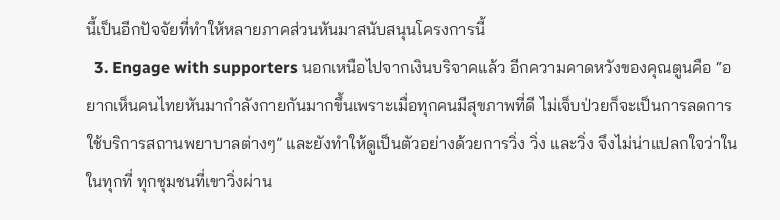นี้เป็นอีกปัจจัยที่ทำให้หลายภาคส่วนหันมาสนับสนุนโครงการนี้
  3. Engage with supporters นอกเหนือไปจากเงินบริจาคแล้ว อีกความคาดหวังของคุณตูนคือ “อยากเห็นคนไทยหันมากำลังกายกันมากขึ้นเพราะเมื่อทุกคนมีสุขภาพที่ดี ไม่เจ็บป่วยก็จะเป็นการลดการใช้บริการสถานพยาบาลต่างๆ” และยังทำให้ดูเป็นตัวอย่างด้วยการวิ่ง วิ่ง และวิ่ง จึงไม่น่าแปลกใจว่าในในทุกที่ ทุกชุมชนที่เขาวิ่งผ่าน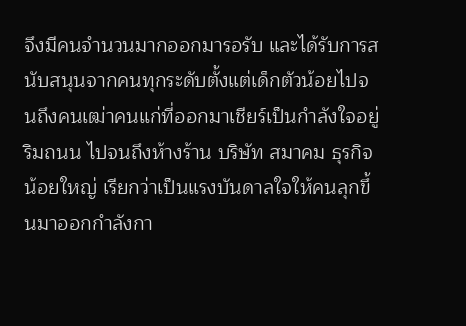จึงมีคนจำนวนมากออกมารอรับ และได้รับการสนับสนุนจากคนทุกระดับตั้งแต่เด็กตัวน้อยไปจนถึงคนเฒ่าคนแก่ที่ออกมาเชียร์เป็นกำลังใจอยู่ริมถนน ไปจนถึงห้างร้าน บริษัท สมาคม ธุรกิจน้อยใหญ่ เรียกว่าเป็นแรงบันดาลใจให้คนลุกขึ้นมาออกกำลังกา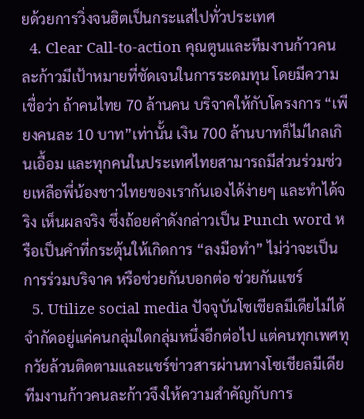ยด้วยการวิ่งจนฮิตเป็นกระแสไปทั่วประเทศ
  4. Clear Call-to-action คุณตูนและทีมงานก้าวคนละก้าวมีเป้าหมายที่ชัดเจนในการระดมทุน โดยมีความเชื่อว่า ถ้าคนไทย 70 ล้านคน บริจาคให้กับโครงการ “เพียงคนละ 10 บาท”เท่านั้น เงิน 700 ล้านบาทก็ไม่ไกลเกินเอื้อม และทุกคนในประเทศไทยสามารถมีส่วนร่วมช่วยเหลือพี่น้องชาวไทยของเรากันเองได้ง่ายๆ และทำได้จริง เห็นผลจริง ซึ่งถ้อยคำดังกล่าวเป็น Punch word หรือเป็นคำที่กระตุ้นให้เกิดการ “ลงมือทำ” ไม่ว่าจะเป็นการร่วมบริจาค หรือช่วยกันบอกต่อ ช่วยกันแชร์
  5. Utilize social media ปัจจุบันโซเชียลมีเดียไม่ได้จำกัดอยู่แค่คนกลุ่มใดกลุ่มหนึ่งอีกต่อไป แต่คนทุกเพศทุกวัยล้วนติดตามและแชร์ข่าวสารผ่านทางโซเชียลมีเดีย ทีมงานก้าวคนละก้าวจึงให้ความสำคัญกับการ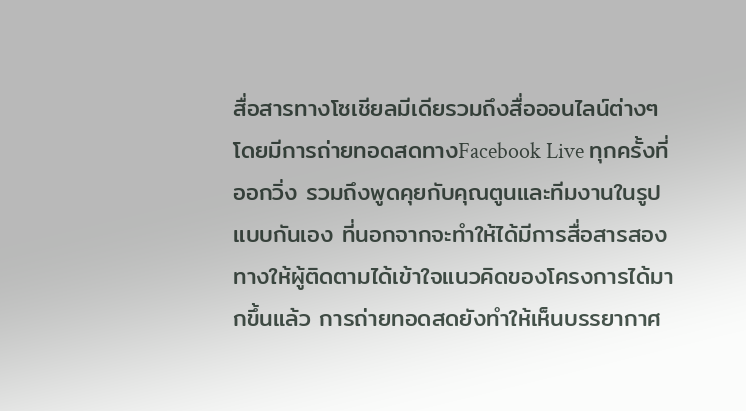สื่อสารทางโซเชียลมีเดียรวมถึงสื่อออนไลน์ต่างๆ โดยมีการถ่ายทอดสดทางFacebook Live ทุกครั้งที่ออกวิ่ง รวมถึงพูดคุยกับคุณตูนและทีมงานในรูปแบบกันเอง ที่นอกจากจะทำให้ได้มีการสื่อสารสองทางให้ผู้ติดตามได้เข้าใจแนวคิดของโครงการได้มากขึ้นแล้ว การถ่ายทอดสดยังทำให้เห็นบรรยากาศ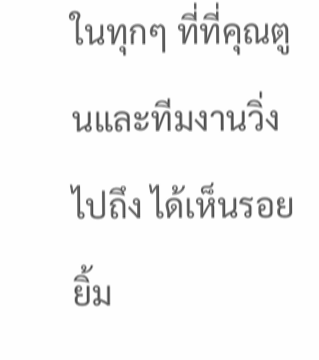ในทุกๆ ที่ที่คุณตูนและทีมงานวิ่งไปถึง ได้เห็นรอยยิ้ม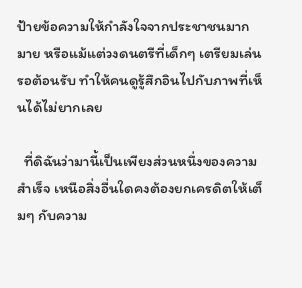ป้ายข้อความให้กำลังใจจากประชาชนมากมาย หรือแม้แต่วงดนตรีที่เด็กๆ เตรียมเล่นรอต้อนรับ ทำให้คนดูรู้สึกอินไปกับภาพที่เห็นได้ไม่ยากเลย

  ที่ดิฉันว่ามานี้เป็นเพียงส่วนหนึ่งของความสำเร็จ เหนือสิ่งอื่นใดคงต้องยกเครดิตให้เต็มๆ กับความ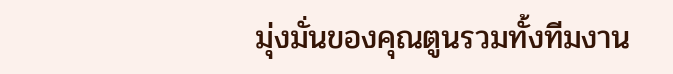มุ่งมั่นของคุณตูนรวมทั้งทีมงาน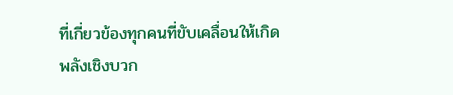ที่เกี่ยวข้องทุกคนที่ขับเคลื่อนให้เกิด พลังเชิงบวก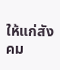ให้แก่สังคม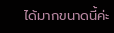ได้มากขนาดนี้ค่ะ